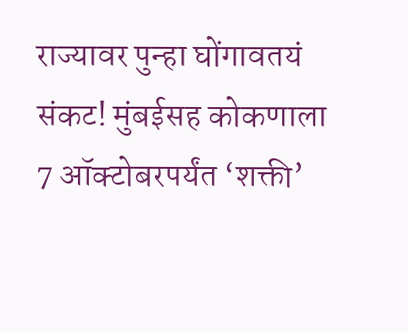राज्यावर पुन्हा घोंगावतयं संकट! मुंबईसह कोकणाला 7 ऑक्टोबरपर्यंत ‘शक्ती’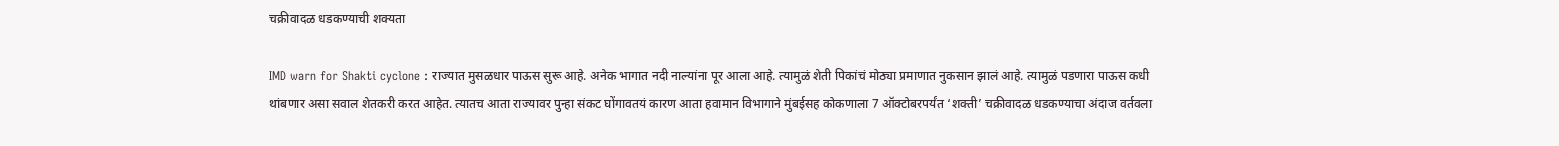चक्रीवादळ धडकण्याची शक्यता

IMD warn for Shakti cyclone : राज्यात मुसळधार पाऊस सुरू आहे. अनेक भागात नदी नाल्यांना पूर आला आहे. त्यामुळं शेती पिकांचं मोठ्या प्रमाणात नुकसान झालं आहे. त्यामुळं पडणारा पाऊस कधी थांबणार असा सवाल शेतकरी करत आहेत. त्यातच आता राज्यावर पुन्हा संकट घोंगावतयं कारण आता हवामान विभागाने मुंबईसह कोकणाला 7 ऑक्टोबरपर्यंत ‘शक्ती’ चक्रीवादळ धडकण्याचा अंदाज वर्तवला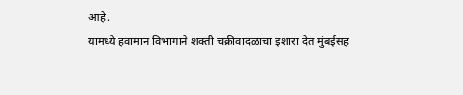आहे.
यामध्ये हवामान विभागाने शक्ती चक्रीवादळाचा इशारा देत मुंबईसह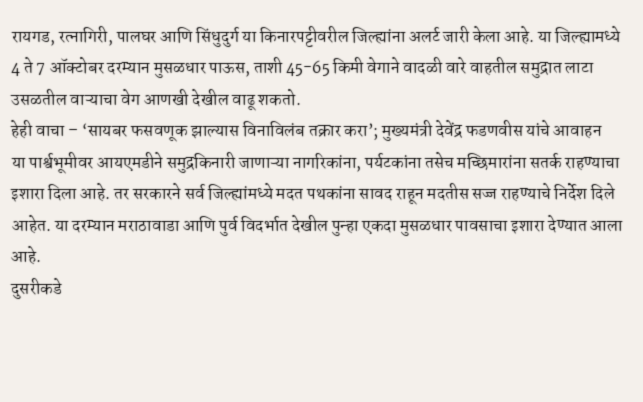रायगड, रत्नागिरी, पालघर आणि सिंधुदुर्ग या किनारपट्टीवरील जिल्ह्यांना अलर्ट जारी केला आहे. या जिल्ह्यामध्ये 4 ते 7 ऑक्टोबर दरम्यान मुसळधार पाऊस, ताशी 45-65 किमी वेगाने वादळी वारे वाहतील समुद्रात लाटा उसळतील वाऱ्याचा वेग आणखी देखील वाढू शकतो.
हेही वाचा – ‘सायबर फसवणूक झाल्यास विनाविलंब तक्रार करा’; मुख्यमंत्री देवेंद्र फडणवीस यांचे आवाहन
या पार्श्वभूमीवर आयएमडीने समुद्रकिनारी जाणाऱ्या नागरिकांना, पर्यटकांना तसेच मच्छिमारांना सतर्क राहण्याचा इशारा दिला आहे. तर सरकारने सर्व जिल्ह्यांमध्ये मदत पथकांना सावद राहून मदतीस सज्ज राहण्याचे निर्देश दिले आहेत. या दरम्यान मराठावाडा आणि पुर्व विदर्भात देखील पुन्हा एकदा मुसळधार पावसाचा इशारा देण्यात आला आहे.
दुसरीकडे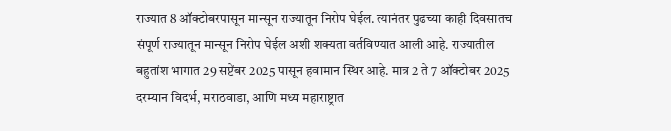राज्यात 8 ऑक्टोबरपासून मान्सून राज्यातून निरोप घेईल. त्यानंतर पुढच्या काही दिवसातच संपूर्ण राज्यातून मान्सून निरोप घेईल अशी शक्यता वर्तविण्यात आली आहे. राज्यातील बहुतांश भागात 29 सप्टेंबर 2025 पासून हवामान स्थिर आहे. मात्र 2 ते 7 ऑक्टोबर 2025 दरम्यान विदर्भ, मराठवाडा, आणि मध्य महाराष्ट्रात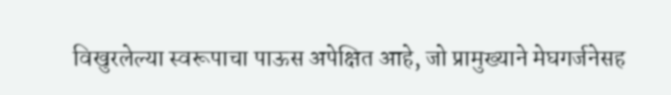विखुरलेल्या स्वरूपाचा पाऊस अपेक्षित आहे, जो प्रामुख्याने मेघगर्जनेसह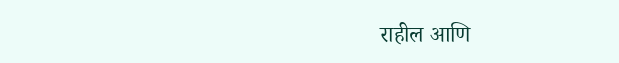राहील आणि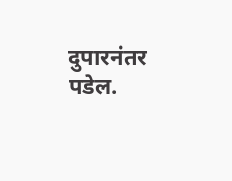दुपारनंतर पडेल.